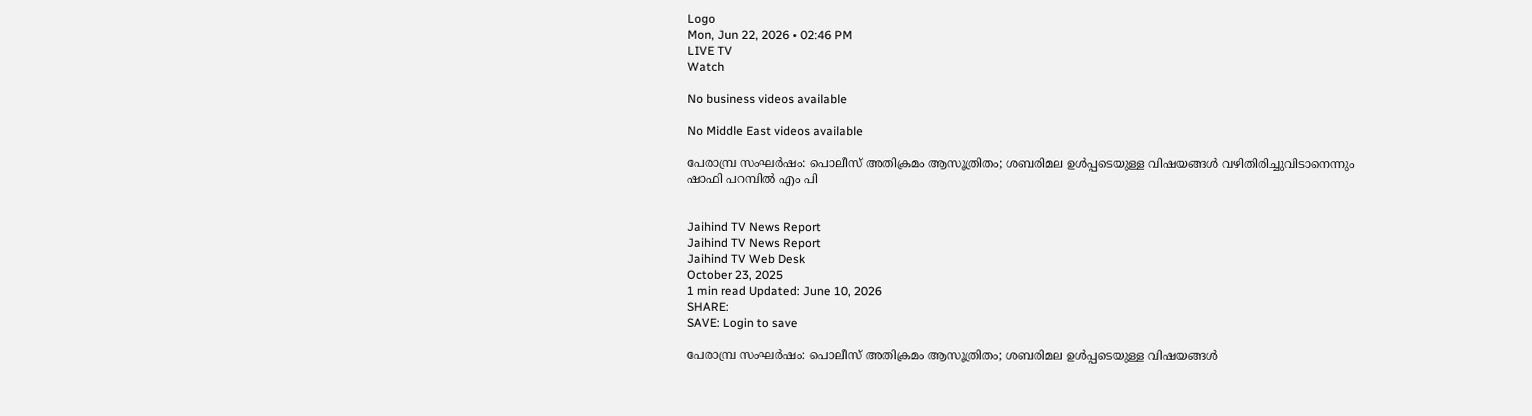Logo
Mon, Jun 22, 2026 • 02:46 PM
LIVE TV
Watch

No business videos available

No Middle East videos available

പേരാമ്പ്ര സംഘര്‍ഷം: പൊലീസ് അതിക്രമം ആസൂത്രിതം; ശബരിമല ഉള്‍പ്പടെയുള്ള വിഷയങ്ങള്‍ വഴിതിരിച്ചുവിടാനെന്നും ഷാഫി പറമ്പില്‍ എം പി


Jaihind TV News Report
Jaihind TV News Report
Jaihind TV Web Desk
October 23, 2025
1 min read Updated: June 10, 2026
SHARE:
SAVE: Login to save

പേരാമ്പ്ര സംഘര്‍ഷം: പൊലീസ് അതിക്രമം ആസൂത്രിതം; ശബരിമല ഉള്‍പ്പടെയുള്ള വിഷയങ്ങള്‍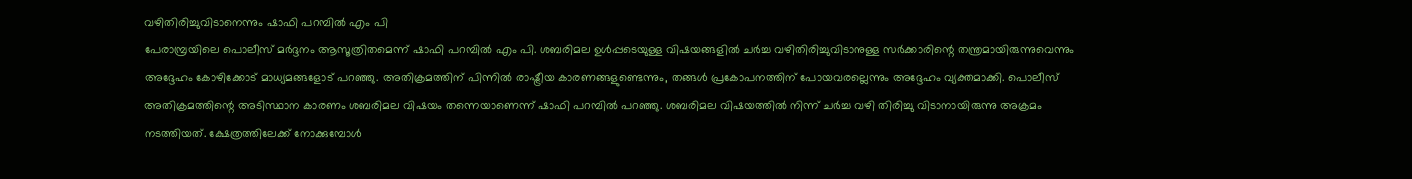വഴിതിരിച്ചുവിടാനെന്നും ഷാഫി പറമ്പില്‍ എം പി
പേരാമ്പ്രയിലെ പൊലീസ് മര്‍ദ്ദനം ആസൂത്രിതമെന്ന് ഷാഫി പറമ്പില്‍ എം പി. ശബരിമല ഉള്‍പ്പടെയുള്ള വിഷയങ്ങളില്‍ ചര്‍ച്ച വഴിതിരിച്ചുവിടാനുള്ള സര്‍ക്കാരിന്റെ തന്ത്രമായിരുന്നുവെന്നും അദ്ദേഹം കോഴിക്കോട് മാധ്യമങ്ങളോട് പറഞ്ഞു. അതിക്രമത്തിന് പിന്നില്‍ രാഷ്ട്രീയ കാരണങ്ങളുണ്ടെന്നും, തങ്ങള്‍ പ്രകോപനത്തിന് പോയവരല്ലെന്നും അദ്ദേഹം വ്യക്തമാക്കി. പൊലീസ് അതിക്രമത്തിന്റെ അടിസ്ഥാന കാരണം ശബരിമല വിഷയം തന്നെയാണെന്ന് ഷാഫി പറമ്പില്‍ പറഞ്ഞു. ശബരിമല വിഷയത്തില്‍ നിന്ന് ചര്‍ച്ച വഴി തിരിച്ചു വിടാനായിരുന്നു അക്രമം നടത്തിയത്. ക്ഷേത്രത്തിലേക്ക് നോക്കുമ്പോള്‍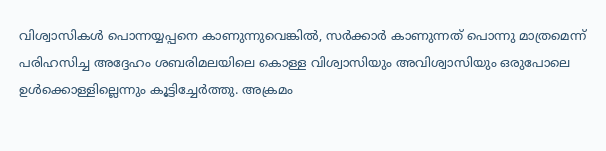വിശ്വാസികള്‍ പൊന്നയ്യപ്പനെ കാണുന്നുവെങ്കില്‍, സര്‍ക്കാര്‍ കാണുന്നത് പൊന്നു മാത്രമെന്ന് പരിഹസിച്ച അദ്ദേഹം ശബരിമലയിലെ കൊള്ള വിശ്വാസിയും അവിശ്വാസിയും ഒരുപോലെ ഉള്‍ക്കൊള്ളില്ലെന്നും കൂട്ടിച്ചേര്‍ത്തു. അക്രമം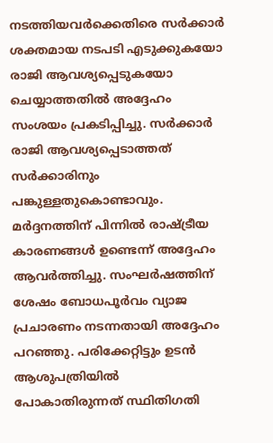നടത്തിയവര്‍ക്കെതിരെ സര്‍ക്കാര്‍ ശക്തമായ നടപടി എടുക്കുകയോ രാജി ആവശ്യപ്പെടുകയോ ചെയ്യാത്തതില്‍ അദ്ദേഹം സംശയം പ്രകടിപ്പിച്ചു. സര്‍ക്കാര്‍ രാജി ആവശ്യപ്പെടാത്തത് സര്‍ക്കാരിനും പങ്കുള്ളതുകൊണ്ടാവും. മര്‍ദ്ദനത്തിന് പിന്നില്‍ രാഷ്ട്രീയ കാരണങ്ങള്‍ ഉണ്ടെന്ന് അദ്ദേഹം ആവര്‍ത്തിച്ചു. സംഘര്‍ഷത്തിന് ശേഷം ബോധപൂര്‍വം വ്യാജ പ്രചാരണം നടന്നതായി അദ്ദേഹം പറഞ്ഞു. പരിക്കേറ്റിട്ടും ഉടന്‍ ആശുപത്രിയില്‍ പോകാതിരുന്നത് സ്ഥിതിഗതി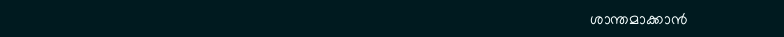ശാന്തമാക്കാന്‍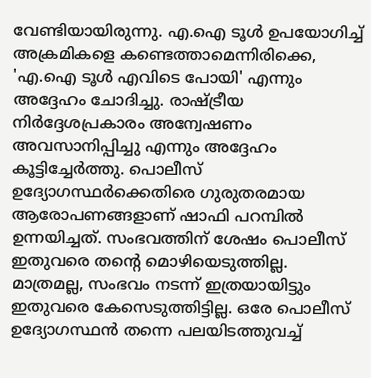വേണ്ടിയായിരുന്നു. എ.ഐ ടൂള്‍ ഉപയോഗിച്ച് അക്രമികളെ കണ്ടെത്താമെന്നിരിക്കെ, 'എ.ഐ ടൂള്‍ എവിടെ പോയി' എന്നും അദ്ദേഹം ചോദിച്ചു. രാഷ്ട്രീയ നിര്‍ദ്ദേശപ്രകാരം അന്വേഷണം അവസാനിപ്പിച്ചു എന്നും അദ്ദേഹം കൂട്ടിച്ചേര്‍ത്തു. പൊലീസ് ഉദ്യോഗസ്ഥര്‍ക്കെതിരെ ഗുരുതരമായ ആരോപണങ്ങളാണ് ഷാഫി പറമ്പില്‍ ഉന്നയിച്ചത്. സംഭവത്തിന് ശേഷം പൊലീസ് ഇതുവരെ തന്റെ മൊഴിയെടുത്തില്ല. മാത്രമല്ല, സംഭവം നടന്ന് ഇത്രയായിട്ടും ഇതുവരെ കേസെടുത്തിട്ടില്ല. ഒരേ പൊലീസ് ഉദ്യോഗസ്ഥന്‍ തന്നെ പലയിടത്തുവച്ച്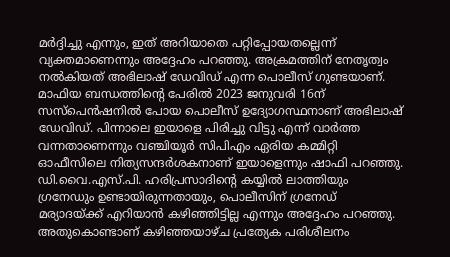മര്‍ദ്ദിച്ചു എന്നും, ഇത് അറിയാതെ പറ്റിപ്പോയതല്ലെന്ന് വ്യക്തമാണെന്നും അദ്ദേഹം പറഞ്ഞു. അക്രമത്തിന് നേതൃത്വം നൽകിയത് അഭിലാഷ് ഡേവിഡ് എന്ന പൊലീസ് ഗുണ്ടയാണ്. മാഫിയ ബന്ധത്തിന്റെ പേരിൽ 2023 ജനുവരി 16ന് സസ്പെൻഷനിൽ പോയ പൊലീസ് ഉദ്യോഗസ്ഥനാണ് അഭിലാഷ് ഡേവിഡ്. പിന്നാലെ ഇയാളെ പിരിച്ചു വിട്ടു എന്ന് വാർത്ത വന്നതാണെന്നും വഞ്ചിയൂർ സിപിഎം ഏരിയ കമ്മിറ്റി ഓഫീസിലെ നിത്യസന്ദർശകനാണ് ഇയാളെന്നും ഷാഫി പറഞ്ഞു. ഡി.വൈ.എസ്.പി. ഹരിപ്രസാദിന്റെ കയ്യില്‍ ലാത്തിയും ഗ്രനേഡും ഉണ്ടായിരുന്നതായും, പൊലീസിന് ഗ്രനേഡ് മര്യാദയ്ക്ക് എറിയാന്‍ കഴിഞ്ഞിട്ടില്ല എന്നും അദ്ദേഹം പറഞ്ഞു. അതുകൊണ്ടാണ് കഴിഞ്ഞയാഴ്ച പ്രത്യേക പരിശീലനം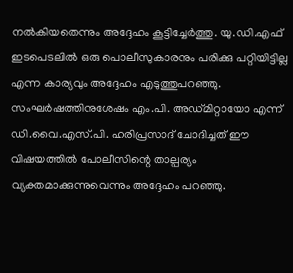നല്‍കിയതെന്നും അദ്ദേഹം കൂട്ടിച്ചേര്‍ത്തു. യു.ഡി.എഫ് ഇടപെടലില്‍ ഒരു പൊലീസുകാരനും പരിക്കു പറ്റിയിട്ടില്ല എന്ന കാര്യവും അദ്ദേഹം എടുത്തുപറഞ്ഞു. സംഘര്‍ഷത്തിനുശേഷം എം.പി. അഡ്മിറ്റായോ എന്ന് ഡി.വൈ.എസ്.പി. ഹരിപ്രസാദ് ചോദിച്ചത് ഈ വിഷയത്തില്‍ പോലീസിന്റെ താല്പര്യം വ്യക്തമാക്കുന്നുവെന്നും അദ്ദേഹം പറഞ്ഞു.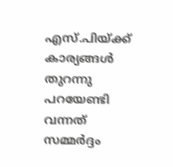എസ്.പിയ്ക്ക് കാര്യങ്ങള്‍ തുറന്നു പറയേണ്ടി വന്നത് സമ്മര്‍ദ്ദം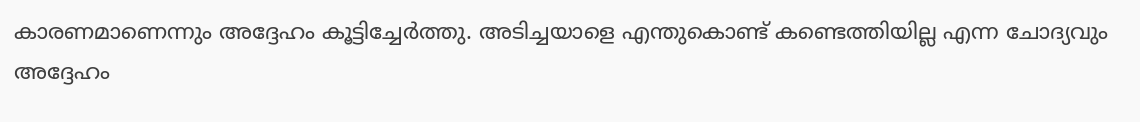കാരണമാണെന്നും അദ്ദേഹം കൂട്ടിച്ചേര്‍ത്തു. അടിച്ചയാളെ എന്തുകൊണ്ട് കണ്ടെത്തിയില്ല എന്ന ചോദ്യവും അദ്ദേഹം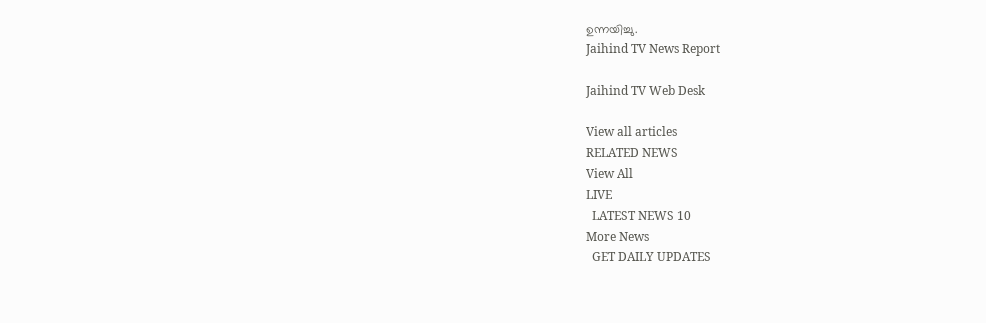ഉന്നയിച്ചു.
Jaihind TV News Report

Jaihind TV Web Desk

View all articles
RELATED NEWS
View All
LIVE
  LATEST NEWS 10
More News
  GET DAILY UPDATES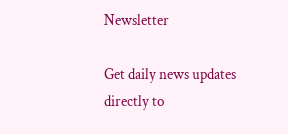Newsletter

Get daily news updates directly to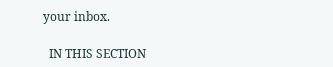your inbox.

  IN THIS SECTION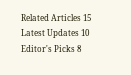Related Articles 15
Latest Updates 10
Editor's Picks 8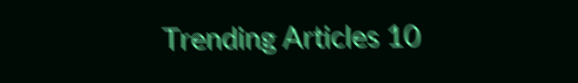Trending Articles 10